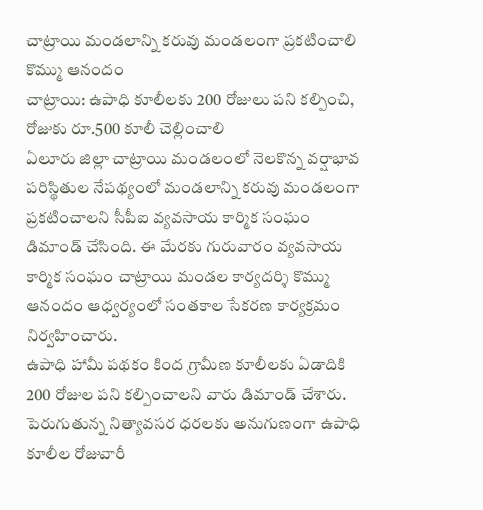చాట్రాయి మండలాన్ని కరువు మండలంగా ప్రకటించాలి కొమ్ము ఆనందం
చాట్రాయి: ఉపాధి కూలీలకు 200 రోజులు పని కల్పించి, రోజుకు రూ.500 కూలీ చెల్లించాలి
ఏలూరు జిల్లా చాట్రాయి మండలంలో నెలకొన్న వర్షాభావ పరిస్థితుల నేపథ్యంలో మండలాన్ని కరువు మండలంగా ప్రకటించాలని సీపీఐ వ్యవసాయ కార్మిక సంఘం డిమాండ్ చేసింది. ఈ మేరకు గురువారం వ్యవసాయ కార్మిక సంఘం చాట్రాయి మండల కార్యదర్శి కొమ్ము ఆనందం ఆధ్వర్యంలో సంతకాల సేకరణ కార్యక్రమం నిర్వహించారు.
ఉపాధి హామీ పథకం కింద గ్రామీణ కూలీలకు ఏడాదికి 200 రోజుల పని కల్పించాలని వారు డిమాండ్ చేశారు. పెరుగుతున్న నిత్యావసర ధరలకు అనుగుణంగా ఉపాధి కూలీల రోజువారీ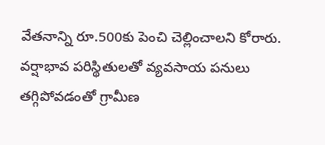వేతనాన్ని రూ.500కు పెంచి చెల్లించాలని కోరారు.
వర్షాభావ పరిస్థితులతో వ్యవసాయ పనులు తగ్గిపోవడంతో గ్రామీణ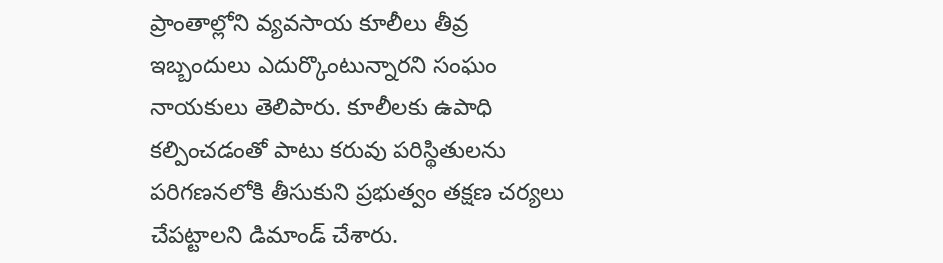ప్రాంతాల్లోని వ్యవసాయ కూలీలు తీవ్ర ఇబ్బందులు ఎదుర్కొంటున్నారని సంఘం నాయకులు తెలిపారు. కూలీలకు ఉపాధి కల్పించడంతో పాటు కరువు పరిస్థితులను పరిగణనలోకి తీసుకుని ప్రభుత్వం తక్షణ చర్యలు చేపట్టాలని డిమాండ్ చేశారు.